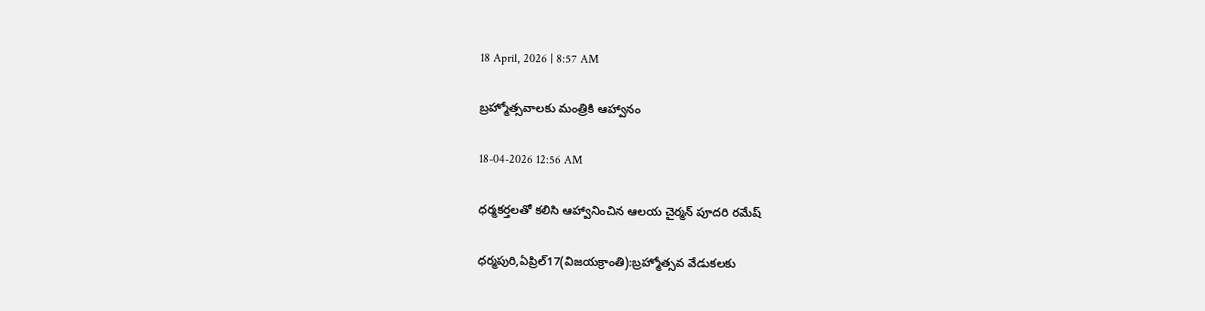18 April, 2026 | 8:57 AM

బ్రహ్మోత్సవాలకు మంత్రికి ఆహ్వానం

18-04-2026 12:56 AM

ధర్మకర్తలతో కలిసి ఆహ్వానించిన ఆలయ చైర్మన్ పూదరి రమేష్

ధర్మపురి,ఏప్రిల్17(విజయక్రాంతి):బ్రహ్మోత్సవ వేడుకలకు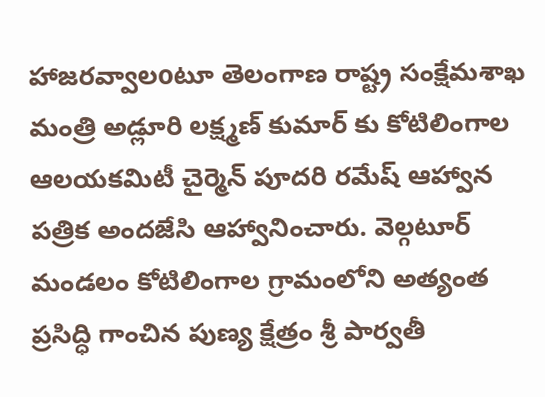హాజరవ్వాలoటూ తెలంగాణ రాష్ట్ర సంక్షేమశాఖ మంత్రి అడ్లూరి లక్ష్మణ్ కుమార్ కు కోటిలింగాల ఆలయకమిటీ చైర్మెన్ పూదరి రమేష్ ఆహ్వాన పత్రిక అందజేసి ఆహ్వానించారు. వెల్గటూర్ మండలం కోటిలింగాల గ్రామంలోని అత్యంత ప్రసిద్ధి గాంచిన పుణ్య క్షేత్రం శ్రీ పార్వతీ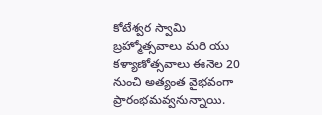కోటేశ్వర స్వామి బ్రహ్మోత్సవాలు మరి యు కళ్యాణోత్సవాలు ఈనెల 20 నుంచి అత్యంత వైభవంగా ప్రారంభమవ్వనున్నాయి.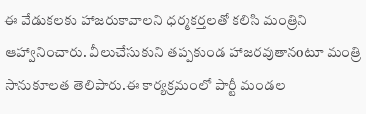ఈ వేడుకలకు హాజరుకావాలని ధర్మకర్తలతో కలిసి మంత్రిని ఆహ్వానించారు. వీలుచేసుకుని తప్పకుండ హాజరవుతానoటూ మంత్రి సానుకూలత తెలిపారు.ఈ కార్యక్రమంలో పార్టీ మండల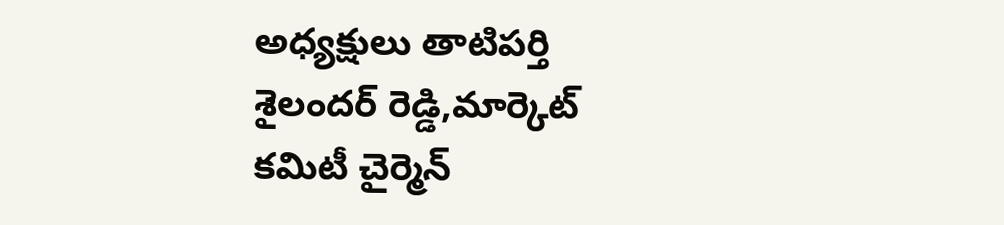అధ్యక్షులు తాటిపర్తి శైలందర్ రెడ్డి,మార్కెట్ కమిటీ చైర్మెన్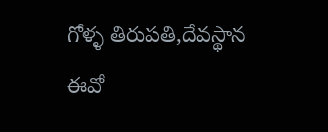గోళ్ళ తిరుపతి,దేవస్థాన ఈవో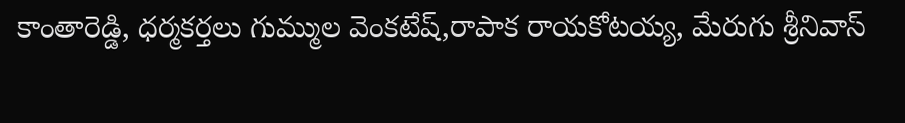కాంతారెడ్డి, ధర్మకర్తలు గుమ్ముల వెంకటేష్,రాపాక రాయకోటయ్య, మేరుగు శ్రీనివాస్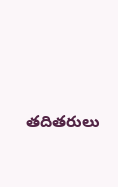తదితరులు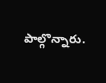పాల్గొన్నారు.